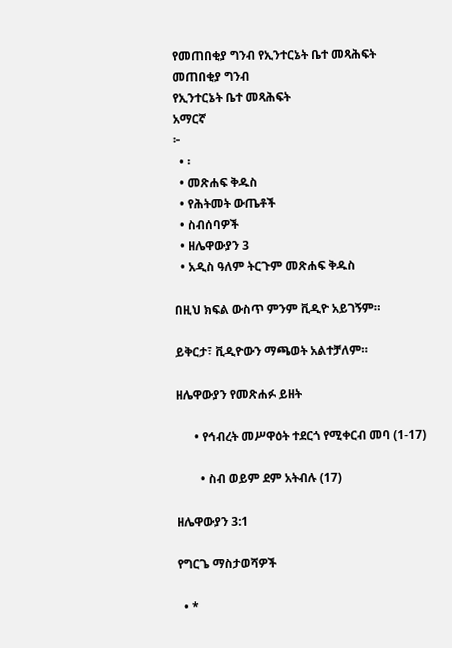የመጠበቂያ ግንብ የኢንተርኔት ቤተ መጻሕፍት
መጠበቂያ ግንብ
የኢንተርኔት ቤተ መጻሕፍት
አማርኛ
፦
  • ፡
  • መጽሐፍ ቅዱስ
  • የሕትመት ውጤቶች
  • ስብሰባዎች
  • ዘሌዋውያን 3
  • አዲስ ዓለም ትርጉም መጽሐፍ ቅዱስ

በዚህ ክፍል ውስጥ ምንም ቪዲዮ አይገኝም።

ይቅርታ፣ ቪዲዮውን ማጫወት አልተቻለም።

ዘሌዋውያን የመጽሐፉ ይዘት

      • የኅብረት መሥዋዕት ተደርጎ የሚቀርብ መባ (1-17)

        • ስብ ወይም ደም አትብሉ (17)

ዘሌዋውያን 3:1

የግርጌ ማስታወሻዎች

  • *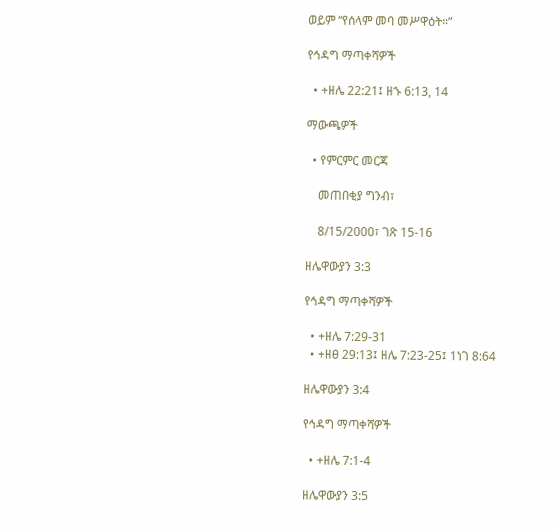ወይም “የሰላም መባ መሥዋዕት።”

የኅዳግ ማጣቀሻዎች

  • +ዘሌ 22:21፤ ዘኁ 6:13, 14

ማውጫዎች

  • የምርምር መርጃ

    መጠበቂያ ግንብ፣

    8/15/2000፣ ገጽ 15-16

ዘሌዋውያን 3:3

የኅዳግ ማጣቀሻዎች

  • +ዘሌ 7:29-31
  • +ዘፀ 29:13፤ ዘሌ 7:23-25፤ 1ነገ 8:64

ዘሌዋውያን 3:4

የኅዳግ ማጣቀሻዎች

  • +ዘሌ 7:1-4

ዘሌዋውያን 3:5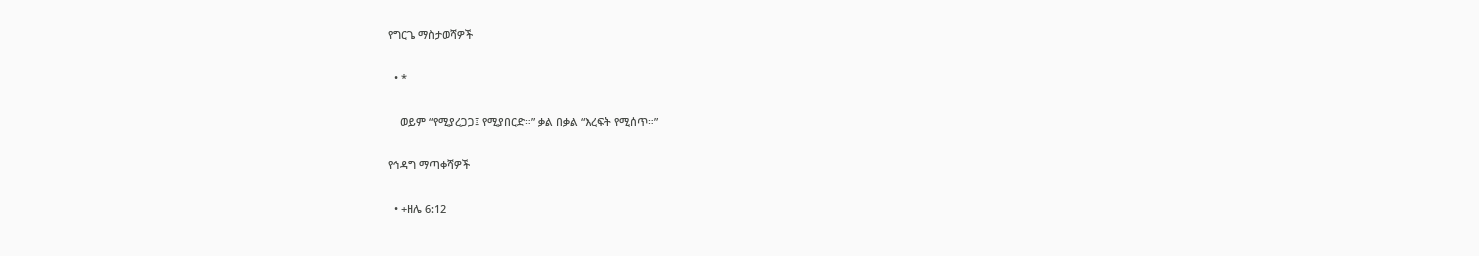የግርጌ ማስታወሻዎች

  • *

    ወይም “የሚያረጋጋ፤ የሚያበርድ።” ቃል በቃል “እረፍት የሚሰጥ።”

የኅዳግ ማጣቀሻዎች

  • +ዘሌ 6:12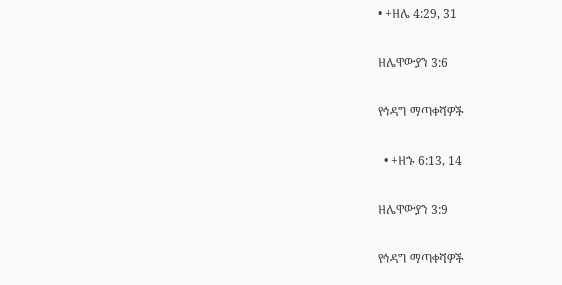• +ዘሌ 4:29, 31

ዘሌዋውያን 3:6

የኅዳግ ማጣቀሻዎች

  • +ዘኁ 6:13, 14

ዘሌዋውያን 3:9

የኅዳግ ማጣቀሻዎች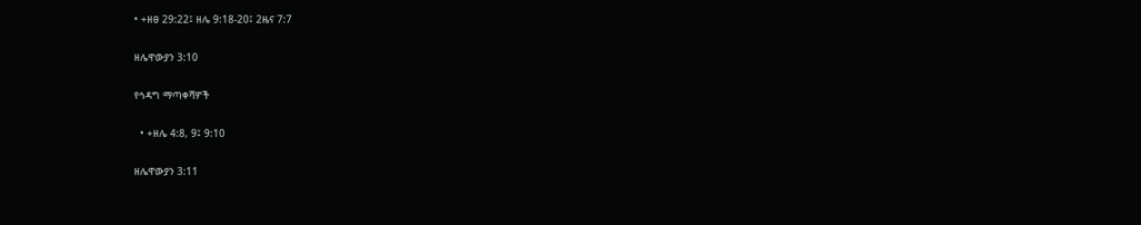• +ዘፀ 29:22፤ ዘሌ 9:18-20፤ 2ዜና 7:7

ዘሌዋውያን 3:10

የኅዳግ ማጣቀሻዎች

  • +ዘሌ 4:8, 9፤ 9:10

ዘሌዋውያን 3:11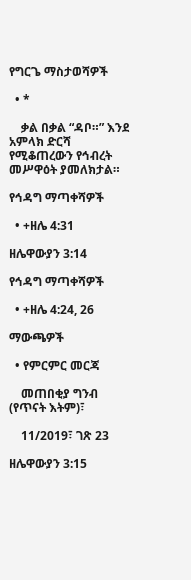የግርጌ ማስታወሻዎች

  • *

    ቃል በቃል “ዳቦ።” እንደ አምላክ ድርሻ የሚቆጠረውን የኅብረት መሥዋዕት ያመለክታል።

የኅዳግ ማጣቀሻዎች

  • +ዘሌ 4:31

ዘሌዋውያን 3:14

የኅዳግ ማጣቀሻዎች

  • +ዘሌ 4:24, 26

ማውጫዎች

  • የምርምር መርጃ

    መጠበቂያ ግንብ (የጥናት እትም)፣

    11/2019፣ ገጽ 23

ዘሌዋውያን 3:15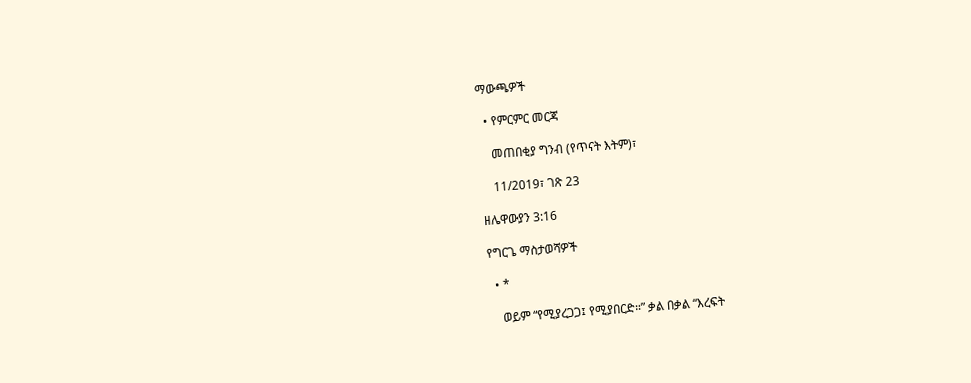ማውጫዎች

  • የምርምር መርጃ

    መጠበቂያ ግንብ (የጥናት እትም)፣

    11/2019፣ ገጽ 23

ዘሌዋውያን 3:16

የግርጌ ማስታወሻዎች

  • *

    ወይም “የሚያረጋጋ፤ የሚያበርድ።” ቃል በቃል “እረፍት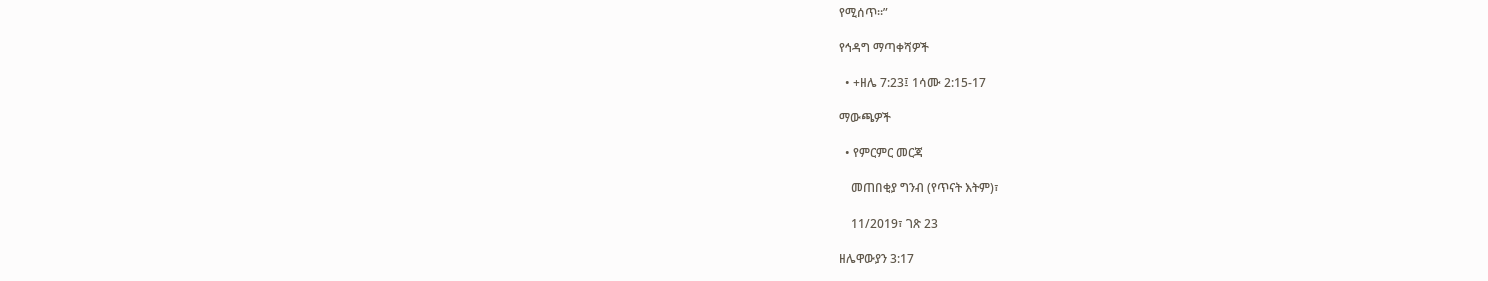የሚሰጥ።”

የኅዳግ ማጣቀሻዎች

  • +ዘሌ 7:23፤ 1ሳሙ 2:15-17

ማውጫዎች

  • የምርምር መርጃ

    መጠበቂያ ግንብ (የጥናት እትም)፣

    11/2019፣ ገጽ 23

ዘሌዋውያን 3:17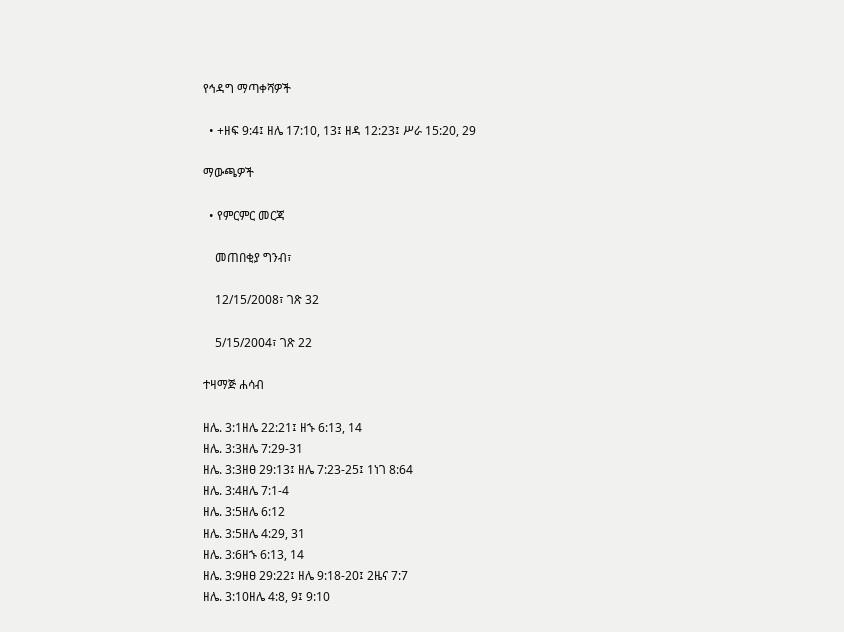የኅዳግ ማጣቀሻዎች

  • +ዘፍ 9:4፤ ዘሌ 17:10, 13፤ ዘዳ 12:23፤ ሥራ 15:20, 29

ማውጫዎች

  • የምርምር መርጃ

    መጠበቂያ ግንብ፣

    12/15/2008፣ ገጽ 32

    5/15/2004፣ ገጽ 22

ተዛማጅ ሐሳብ

ዘሌ. 3:1ዘሌ 22:21፤ ዘኁ 6:13, 14
ዘሌ. 3:3ዘሌ 7:29-31
ዘሌ. 3:3ዘፀ 29:13፤ ዘሌ 7:23-25፤ 1ነገ 8:64
ዘሌ. 3:4ዘሌ 7:1-4
ዘሌ. 3:5ዘሌ 6:12
ዘሌ. 3:5ዘሌ 4:29, 31
ዘሌ. 3:6ዘኁ 6:13, 14
ዘሌ. 3:9ዘፀ 29:22፤ ዘሌ 9:18-20፤ 2ዜና 7:7
ዘሌ. 3:10ዘሌ 4:8, 9፤ 9:10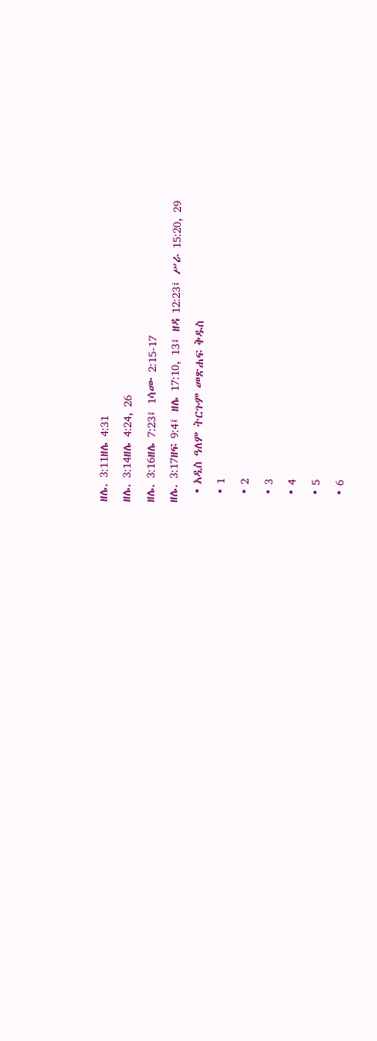ዘሌ. 3:11ዘሌ 4:31
ዘሌ. 3:14ዘሌ 4:24, 26
ዘሌ. 3:16ዘሌ 7:23፤ 1ሳሙ 2:15-17
ዘሌ. 3:17ዘፍ 9:4፤ ዘሌ 17:10, 13፤ ዘዳ 12:23፤ ሥራ 15:20, 29
  • አዲስ ዓለም ትርጉም መጽሐፍ ቅዱስ
  • 1
  • 2
  • 3
  • 4
  • 5
  • 6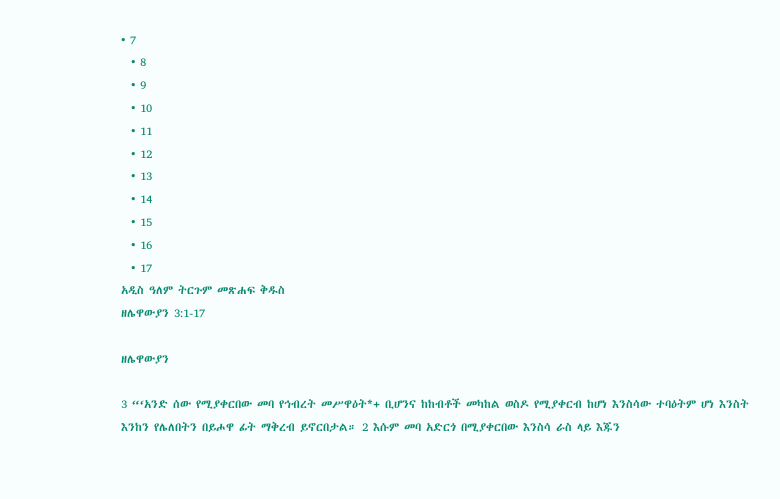• 7
  • 8
  • 9
  • 10
  • 11
  • 12
  • 13
  • 14
  • 15
  • 16
  • 17
አዲስ ዓለም ትርጉም መጽሐፍ ቅዱስ
ዘሌዋውያን 3:1-17

ዘሌዋውያን

3 “‘አንድ ሰው የሚያቀርበው መባ የኅብረት መሥዋዕት*+ ቢሆንና ከከብቶች መካከል ወስዶ የሚያቀርብ ከሆነ እንስሳው ተባዕትም ሆነ እንስት እንከን የሌለበትን በይሖዋ ፊት ማቅረብ ይኖርበታል። 2 እሱም መባ አድርጎ በሚያቀርበው እንስሳ ራስ ላይ እጁን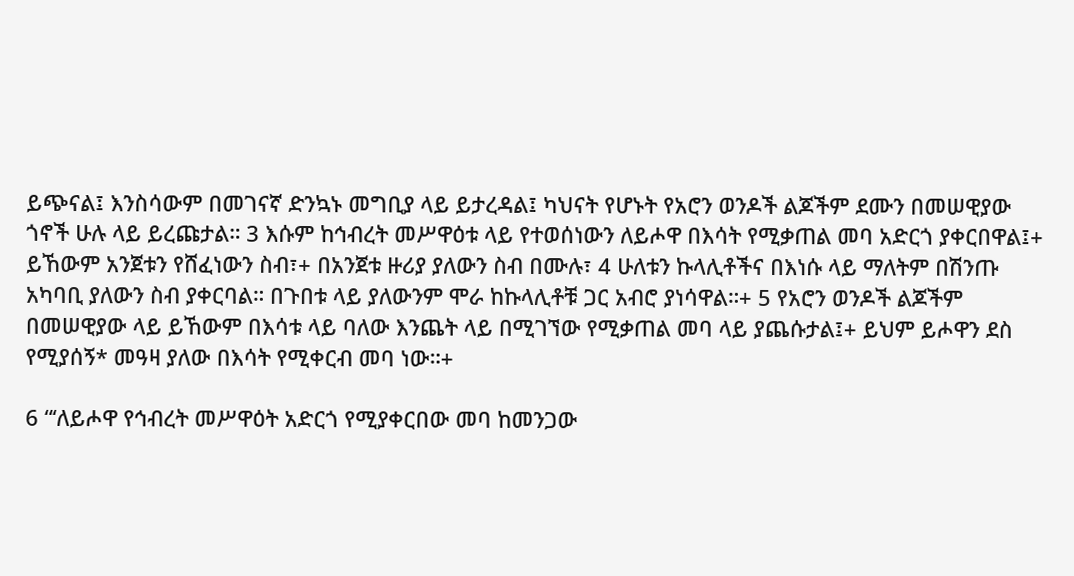ይጭናል፤ እንስሳውም በመገናኛ ድንኳኑ መግቢያ ላይ ይታረዳል፤ ካህናት የሆኑት የአሮን ወንዶች ልጆችም ደሙን በመሠዊያው ጎኖች ሁሉ ላይ ይረጩታል። 3 እሱም ከኅብረት መሥዋዕቱ ላይ የተወሰነውን ለይሖዋ በእሳት የሚቃጠል መባ አድርጎ ያቀርበዋል፤+ ይኸውም አንጀቱን የሸፈነውን ስብ፣+ በአንጀቱ ዙሪያ ያለውን ስብ በሙሉ፣ 4 ሁለቱን ኩላሊቶችና በእነሱ ላይ ማለትም በሽንጡ አካባቢ ያለውን ስብ ያቀርባል። በጉበቱ ላይ ያለውንም ሞራ ከኩላሊቶቹ ጋር አብሮ ያነሳዋል።+ 5 የአሮን ወንዶች ልጆችም በመሠዊያው ላይ ይኸውም በእሳቱ ላይ ባለው እንጨት ላይ በሚገኘው የሚቃጠል መባ ላይ ያጨሱታል፤+ ይህም ይሖዋን ደስ የሚያሰኝ* መዓዛ ያለው በእሳት የሚቀርብ መባ ነው።+

6 “‘ለይሖዋ የኅብረት መሥዋዕት አድርጎ የሚያቀርበው መባ ከመንጋው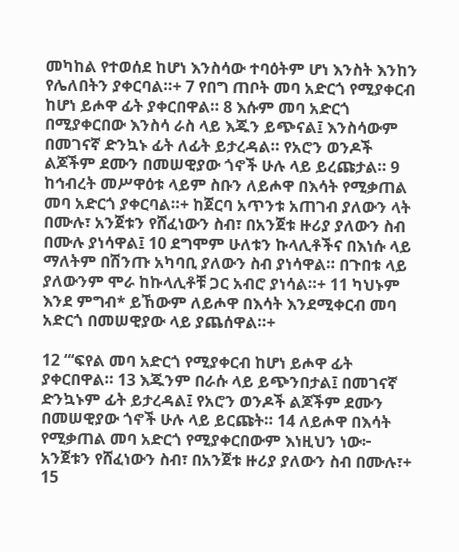መካከል የተወሰደ ከሆነ እንስሳው ተባዕትም ሆነ እንስት እንከን የሌለበትን ያቀርባል።+ 7 የበግ ጠቦት መባ አድርጎ የሚያቀርብ ከሆነ ይሖዋ ፊት ያቀርበዋል። 8 እሱም መባ አድርጎ በሚያቀርበው እንስሳ ራስ ላይ እጁን ይጭናል፤ እንስሳውም በመገናኛ ድንኳኑ ፊት ለፊት ይታረዳል። የአሮን ወንዶች ልጆችም ደሙን በመሠዊያው ጎኖች ሁሉ ላይ ይረጩታል። 9 ከኅብረት መሥዋዕቱ ላይም ስቡን ለይሖዋ በእሳት የሚቃጠል መባ አድርጎ ያቀርባል።+ ከጀርባ አጥንቱ አጠገብ ያለውን ላት በሙሉ፣ አንጀቱን የሸፈነውን ስብ፣ በአንጀቱ ዙሪያ ያለውን ስብ በሙሉ ያነሳዋል፤ 10 ደግሞም ሁለቱን ኩላሊቶችና በእነሱ ላይ ማለትም በሽንጡ አካባቢ ያለውን ስብ ያነሳዋል። በጉበቱ ላይ ያለውንም ሞራ ከኩላሊቶቹ ጋር አብሮ ያነሳል።+ 11 ካህኑም እንደ ምግብ* ይኸውም ለይሖዋ በእሳት እንደሚቀርብ መባ አድርጎ በመሠዊያው ላይ ያጨሰዋል።+

12 “‘ፍየል መባ አድርጎ የሚያቀርብ ከሆነ ይሖዋ ፊት ያቀርበዋል። 13 እጁንም በራሱ ላይ ይጭንበታል፤ በመገናኛ ድንኳኑም ፊት ይታረዳል፤ የአሮን ወንዶች ልጆችም ደሙን በመሠዊያው ጎኖች ሁሉ ላይ ይርጩት። 14 ለይሖዋ በእሳት የሚቃጠል መባ አድርጎ የሚያቀርበውም እነዚህን ነው፦ አንጀቱን የሸፈነውን ስብ፣ በአንጀቱ ዙሪያ ያለውን ስብ በሙሉ፣+ 15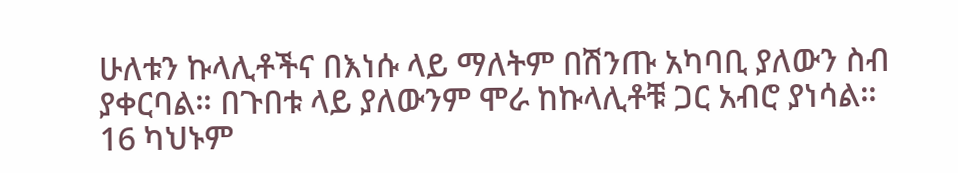ሁለቱን ኩላሊቶችና በእነሱ ላይ ማለትም በሽንጡ አካባቢ ያለውን ስብ ያቀርባል። በጉበቱ ላይ ያለውንም ሞራ ከኩላሊቶቹ ጋር አብሮ ያነሳል። 16 ካህኑም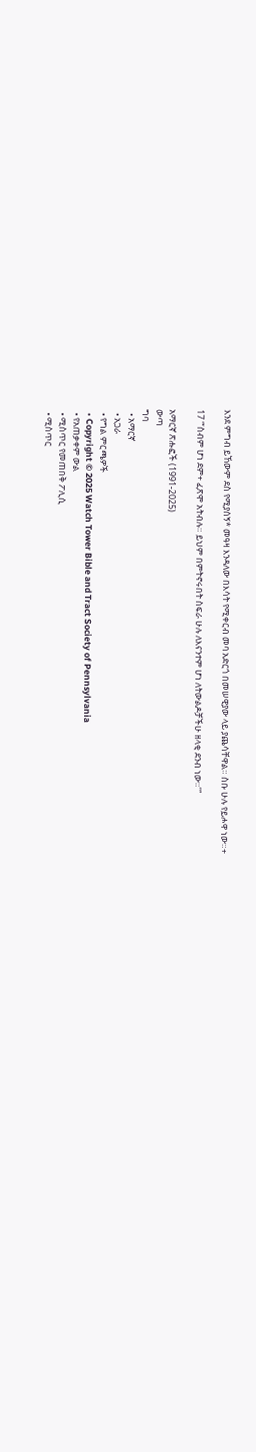እንደ ምግብ ይኸውም ደስ የሚያሰኝ* መዓዛ እንዳለው በእሳት የሚቀርብ መባ አድርጎ በመሠዊያው ላይ ያጨሳቸዋል። ስቡ ሁሉ የይሖዋ ነው።+

17 “‘ስብም ሆነ ደም+ ፈጽሞ አትብሉ። ይህም በምትኖሩበት ስፍራ ሁሉ ለእናንተም ሆነ ለትውልዶቻችሁ ዘላቂ ደንብ ነው።’”

አማርኛ ጽሑፎች (1991-2025)
ውጣ
ግባ
  • አማርኛ
  • አጋራ
  • የግል ምርጫዎች
  • Copyright © 2025 Watch Tower Bible and Tract Society of Pennsylvania
  • የአጠቃቀም ውል
  • ሚስጥር የመጠበቅ ፖሊሲ
  • ሚስጥር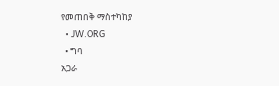የመጠበቅ ማስተካከያ
  • JW.ORG
  • ግባ
አጋራ